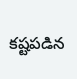కష్టపడిన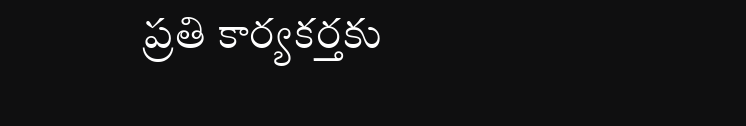ప్రతి కార్యకర్తకు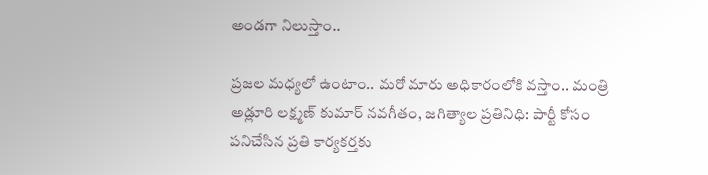అండగా నిలుస్తాం..

ప్రజల మధ్యలో ఉంటాం.. మరో మారు అధికారంలోకి వస్తాం.. మంత్రి అడ్లూరి లక్ష్మణ్ కుమార్ నవగీతం, జగిత్యాల ప్రతినిధి: పార్టీ కోసం పనిచేసిన ప్రతి కార్యకర్తకు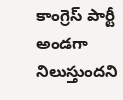కాంగ్రెస్ పార్టీ అండగా నిలుస్తుందని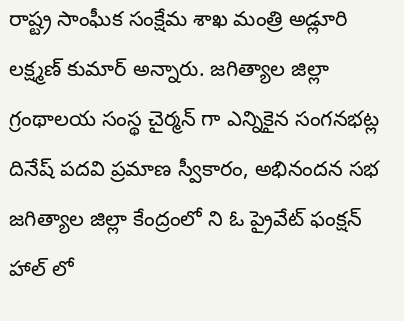రాష్ట్ర సాంఘీక సంక్షేమ శాఖ మంత్రి అడ్లూరి లక్ష్మణ్ కుమార్ అన్నారు. జగిత్యాల జిల్లా గ్రంథాలయ సంస్థ చైర్మన్ గా ఎన్నికైన సంగనభట్ల దినేష్ పదవి ప్రమాణ స్వీకారం, అభినందన సభ జగిత్యాల జిల్లా కేంద్రంలో ని ఓ ప్రైవేట్ ఫంక్షన్ హాల్ లో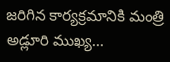జరిగిన కార్యక్రమానికి మంత్రి అడ్లూరి ముఖ్య...